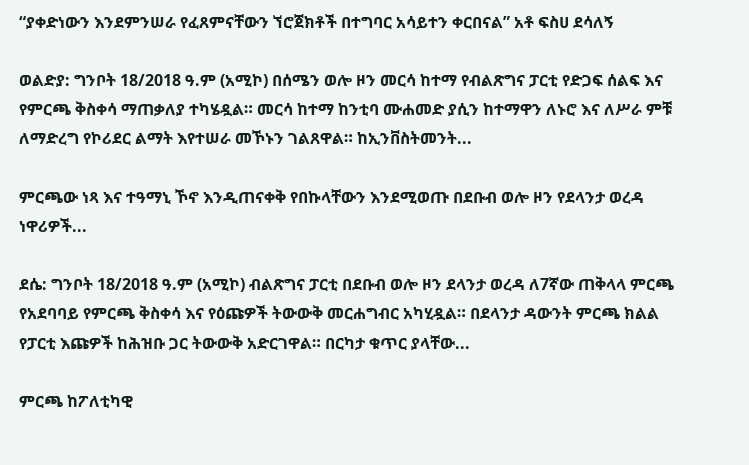“ያቀድነውን እንደምንሠራ የፈጸምናቸውን ኘሮጀክቶች በተግባር አሳይተን ቀርበናል” አቶ ፍስሀ ደሳለኝ

ወልድያ: ግንቦት 18/2018 ዓ.ም (አሚኮ) በሰሜን ወሎ ዞን መርሳ ከተማ የብልጽግና ፓርቲ የድጋፍ ሰልፍ እና የምርጫ ቅስቀሳ ማጠቃለያ ተካሄዷል። መርሳ ከተማ ከንቲባ ሙሐመድ ያሲን ከተማዋን ለኑሮ እና ለሥራ ምቹ ለማድረግ የኮሪደር ልማት እየተሠራ መኾኑን ገልጸዋል። ከኢንቨስትመንት...

ምርጫው ነጻ እና ተዓማኒ ኾኖ እንዲጠናቀቅ የበኩላቸውን እንደሚወጡ በደቡብ ወሎ ዞን የደላንታ ወረዳ ነዋሪዎች...

ደሴ: ግንቦት 18/2018 ዓ.ም (አሚኮ) ብልጽግና ፓርቲ በደቡብ ወሎ ዞን ደላንታ ወረዳ ለ7ኛው ጠቅላላ ምርጫ የአደባባይ የምርጫ ቅስቀሳ እና የዕጩዎች ትውውቅ መርሐግብር አካሂዷል። በደላንታ ዳውንት ምርጫ ክልል የፓርቲ እጩዎች ከሕዝቡ ጋር ትውውቅ አድርገዋል። በርካታ ቁጥር ያላቸው...

ምርጫ ከፖለቲካዊ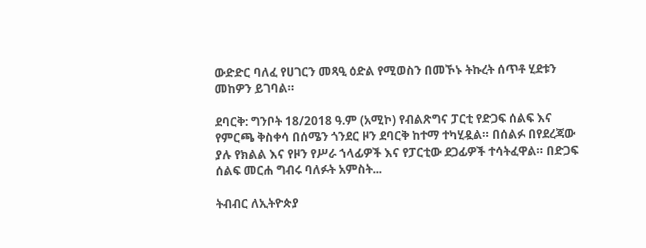ውድድር ባለፈ የሀገርን መጻዒ ዕድል የሚወስን በመኾኑ ትኩረት ሰጥቶ ሂደቱን መከዎን ይገባል።

ደባርቅ: ግንቦት 18/2018 ዓ.ም (አሚኮ) የብልጽግና ፓርቲ የድጋፍ ሰልፍ እና የምርጫ ቅስቀሳ በሰሜን ጎንደር ዞን ደባርቅ ከተማ ተካሂዷል። በሰልፉ በየደረጃው ያሉ የክልል እና የዞን የሥራ ኀላፊዎች እና የፓርቲው ደጋፊዎች ተሳትፈዋል። በድጋፍ ሰልፍ መርሐ ግብሩ ባለፉት አምስት...

ትብብር ለኢትዮጵያ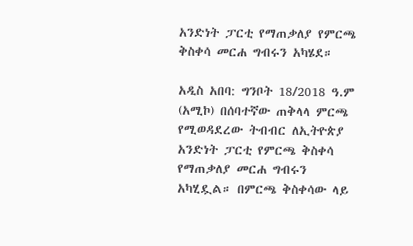አንድነት ፓርቲ የማጠቃለያ የምርጫ ቅስቀሳ መርሐ ግብሩን አካሄደ።

አዲስ አበባ: ግንቦት 18/2018 ዓ.ም (አሚኮ) በሰባተኛው ጠቅላላ ምርጫ የሚወዳደረው ትብብር ለኢትዮጵያ አንድነት ፓርቲ የምርጫ ቅስቀሳ የማጠቃለያ መርሐ ግብሩን አካሂዷል። በምርጫ ቅስቀሳው ላይ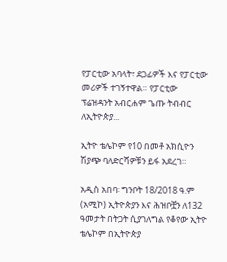የፓርቲው አባላት፣ ደጋፊዎች እና የፓርቲው መሪዎች ተገኝተዋል። የፓርቲው ፕሬዝዳንት አብርሐም ጌጡ ትብብር ለኢትዮጵያ...

ኢትዮ ቴሌኮም የ10 በመቶ አክሲዮን ሽያጭ ባለድርሻዎቹን ይፋ አደረገ።

አዲስ አበባ፡ ግንቦት 18/2018 ዓ.ም (አሚኮ) ኢትዮጵያን እና ሕዝቦቿን ለ132 ዓመታት በትጋት ሲያገለግል የቆየው ኢትዮ ቴሌኮም በኢትዮጵያ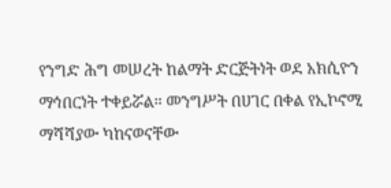የንግድ ሕግ መሠረት ከልማት ድርጅትነት ወደ አክሲዮን ማኅበርነት ተቀይሯል። መንግሥት በሀገር በቀል የኢኮኖሚ ማሻሻያው ካከናወናቸው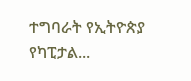ተግባራት የኢትዮጵያ የካፒታል...